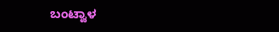ಬಂಟ್ವಾಳ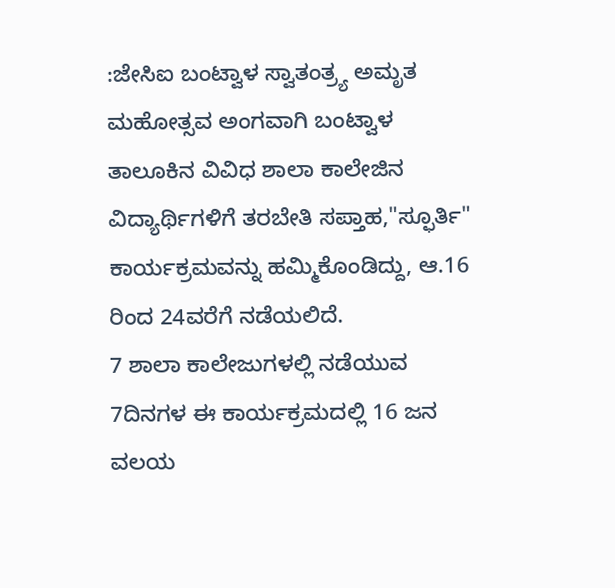:ಜೇಸಿಐ ಬಂಟ್ವಾಳ ಸ್ವಾತಂತ್ರ್ಯ ಅಮೃತ ಮಹೋತ್ಸವ ಅಂಗವಾಗಿ ಬಂಟ್ವಾಳ ತಾಲೂಕಿನ ವಿವಿಧ ಶಾಲಾ ಕಾಲೇಜಿನ ವಿದ್ಯಾರ್ಥಿಗಳಿಗೆ ತರಬೇತಿ ಸಪ್ತಾಹ,"ಸ್ಫೂರ್ತಿ" ಕಾರ್ಯಕ್ರಮವನ್ನು ಹಮ್ಮಿಕೊಂಡಿದ್ದು, ಆ.16 ರಿಂದ 24ವರೆಗೆ ನಡೆಯಲಿದೆ.
7 ಶಾಲಾ ಕಾಲೇಜುಗಳಲ್ಲಿ ನಡೆಯುವ 7ದಿನಗಳ ಈ ಕಾರ್ಯಕ್ರಮದಲ್ಲಿ 16 ಜನ ವಲಯ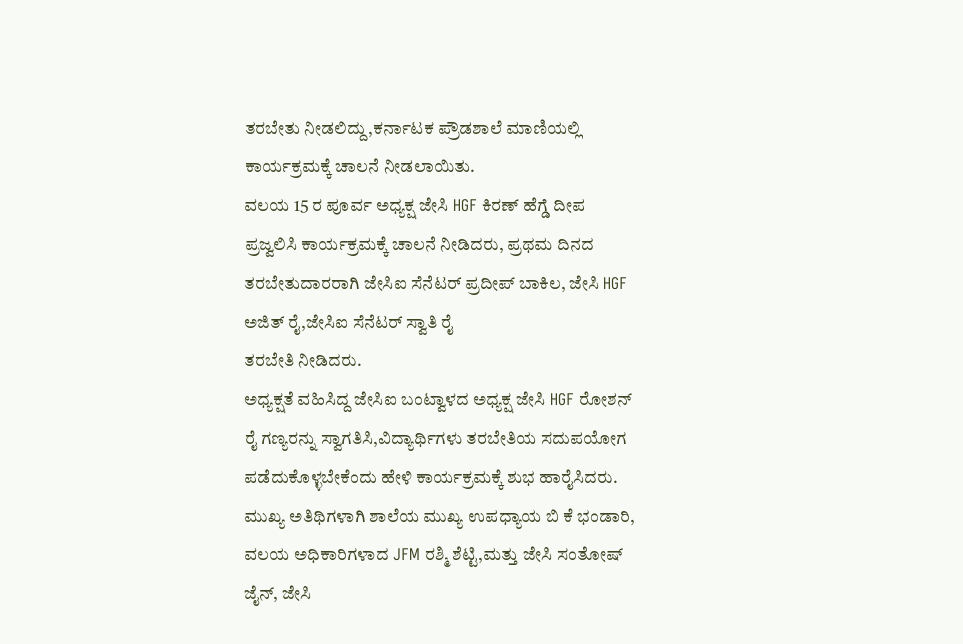ತರಬೇತು ನೀಡಲಿದ್ದು,ಕರ್ನಾಟಕ ಪ್ರೌಡಶಾಲೆ ಮಾಣಿಯಲ್ಲಿ ಕಾರ್ಯಕ್ರಮಕ್ಕೆ ಚಾಲನೆ ನೀಡಲಾಯಿತು.
ವಲಯ 15 ರ ಪೂರ್ವ ಅಧ್ಯಕ್ಷ ಜೇಸಿ HGF ಕಿರಣ್ ಹೆಗ್ಡೆ ದೀಪ ಪ್ರಜ್ವಲಿಸಿ ಕಾರ್ಯಕ್ರಮಕ್ಕೆ ಚಾಲನೆ ನೀಡಿದರು, ಪ್ರಥಮ ದಿನದ ತರಬೇತುದಾರರಾಗಿ ಜೇಸಿಐ ಸೆನೆಟರ್ ಪ್ರದೀಪ್ ಬಾಕಿಲ, ಜೇಸಿ HGF ಅಜಿತ್ ರೈ,ಜೇಸಿಐ ಸೆನೆಟರ್ ಸ್ವಾತಿ ರೈ
ತರಬೇತಿ ನೀಡಿದರು.
ಅಧ್ಯಕ್ಷತೆ ವಹಿಸಿದ್ದ ಜೇಸಿಐ ಬಂಟ್ವಾಳದ ಅಧ್ಯಕ್ಷ ಜೇಸಿ HGF ರೋಶನ್ ರೈ ಗಣ್ಯರನ್ನು ಸ್ವಾಗತಿಸಿ,ವಿದ್ಯಾರ್ಥಿಗಳು ತರಬೇತಿಯ ಸದುಪಯೋಗ ಪಡೆದುಕೊಳ್ಳಬೇಕೆಂದು ಹೇಳಿ ಕಾರ್ಯಕ್ರಮಕ್ಕೆ ಶುಭ ಹಾರೈಸಿದರು.
ಮುಖ್ಯ ಅತಿಥಿಗಳಾಗಿ ಶಾಲೆಯ ಮುಖ್ಯ ಉಪಧ್ಯಾಯ ಬಿ ಕೆ ಭಂಡಾರಿ, ವಲಯ ಅಧಿಕಾರಿಗಳಾದ JFM ರಶ್ಮಿ ಶೆಟ್ಟಿ,ಮತ್ತು ಜೇಸಿ ಸಂತೋಷ್ ಜೈನ್, ಜೇಸಿ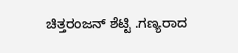ಚಿತ್ತರಂಜನ್ ಶೆಟ್ಟಿ .ಗಣ್ಯರಾದ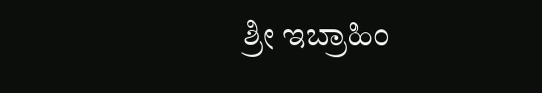ಶ್ರೀ ಇಬ್ರಾಹಿಂ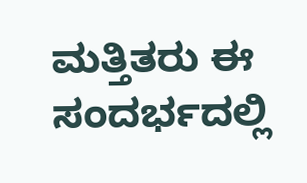ಮತ್ತಿತರು ಈ ಸಂದರ್ಭದಲ್ಲಿ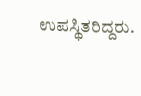ಉಪಸ್ಥಿತರಿದ್ದರು.